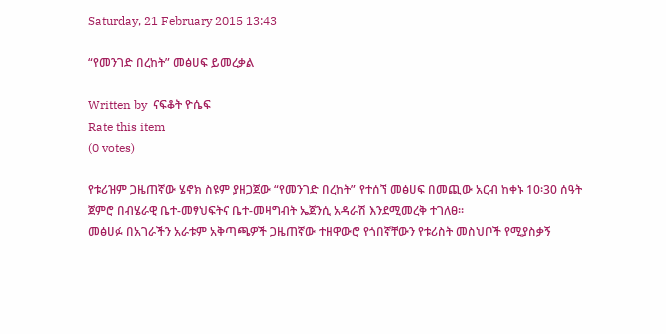Saturday, 21 February 2015 13:43

“የመንገድ በረከት” መፅሀፍ ይመረቃል

Written by  ናፍቆት ዮሴፍ
Rate this item
(0 votes)

የቱሪዝም ጋዜጠኛው ሄኖክ ስዩም ያዘጋጀው “የመንገድ በረከት” የተሰኘ መፅሀፍ በመጪው አርብ ከቀኑ 10፡30 ሰዓት ጀምሮ በብሄራዊ ቤተ-መፃህፍትና ቤተ-መዛግብት ኤጀንሲ አዳራሽ እንደሚመረቅ ተገለፀ፡፡
መፅሀፉ በአገራችን አራቱም አቅጣጫዎች ጋዜጠኛው ተዘዋውሮ የጎበኛቸውን የቱሪስት መስህቦች የሚያስቃኝ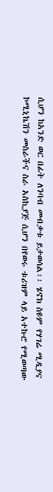ሲሆን ከአንድ ወር በፊት ለንባብ መብቃቱ ይታወሳል፡፡ ሄኖክ ስዩም የሃገሬ ሚዲያና ኮሚኒኬሽን መስራችና ስራ አስኪያጅ ሲሆን በየወሩ ቱሪዝም ላይ አተኩሮ የሚወጣው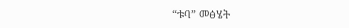“ቱባ” መፅሄት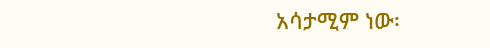አሳታሚም ነው፡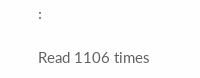፡

Read 1106 times